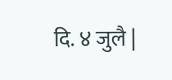दि. ४ जुलै |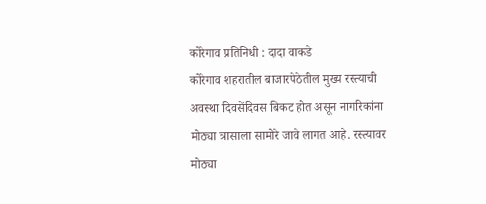कोरेगाव प्रतिनिधी : दादा वाकडे
कोरेगाव शहरातील बाजारपेठेतील मुख्य रस्त्याची अवस्था दिवसेंदिवस बिकट होत असून नागरिकांना मोठ्या त्रासाला सामोरे जावे लागत आहे. रस्त्यावर मोठ्या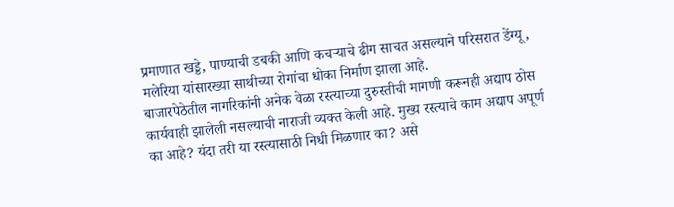प्रमाणात खड्डे, पाण्याची डबकी आणि कचऱ्याचे ढीग साचत असल्याने परिसरात डेंग्यू, मलेरिया यांसारख्या साथीच्या रोगांचा धोका निर्माण झाला आहे.
बाजारपेठेतील नागरिकांनी अनेक वेळा रस्त्याच्या दुरुस्तीची मागणी करूनही अद्याप ठोस कार्यवाही झालेली नसल्याची नाराजी व्यक्त केली आहे. मुख्य रस्त्याचे काम अद्याप अपूर्ण का आहे? यंदा तरी या रस्त्यासाठी निधी मिळणार का? असे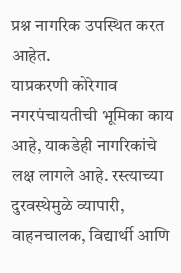प्रश्न नागरिक उपस्थित करत आहेत.
याप्रकरणी कोरेगाव नगरपंचायतीची भूमिका काय आहे, याकडेही नागरिकांचे लक्ष लागले आहे. रस्त्याच्या दुरवस्थेमुळे व्यापारी, वाहनचालक, विद्यार्थी आणि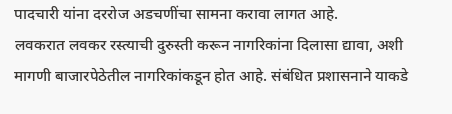पादचारी यांना दररोज अडचणींचा सामना करावा लागत आहे.
लवकरात लवकर रस्त्याची दुरुस्ती करून नागरिकांना दिलासा द्यावा, अशी मागणी बाजारपेठेतील नागरिकांकडून होत आहे. संबंधित प्रशासनाने याकडे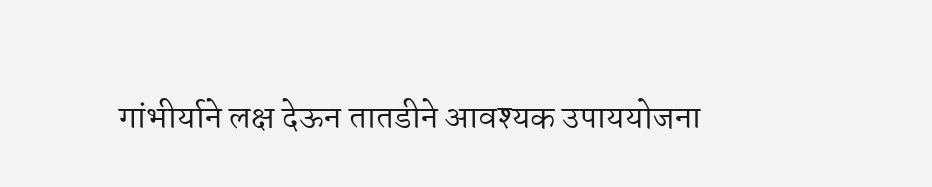गांभीर्याने लक्ष देऊन तातडीने आवश्यक उपाययोजना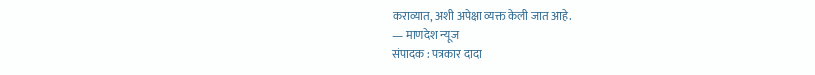कराव्यात, अशी अपेक्षा व्यक्त केली जात आहे.
— माणदेश न्यूज
संपादक : पत्रकार दादा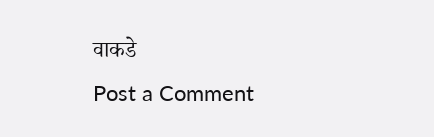वाकडे
Post a Comment